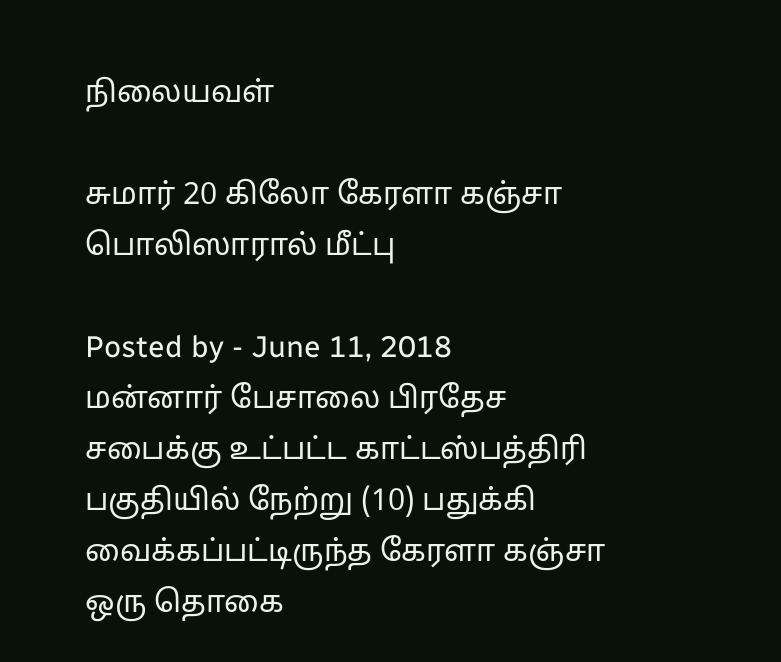நிலையவள்

சுமார் 20 கிலோ கேரளா கஞ்சா பொலிஸாரால் மீட்பு

Posted by - June 11, 2018
மன்னார் பேசாலை பிரதேச சபைக்கு உட்பட்ட காட்டஸ்பத்திரி பகுதியில் நேற்று (10) பதுக்கி வைக்கப்பட்டிருந்த கேரளா கஞ்சா ஒரு தொகை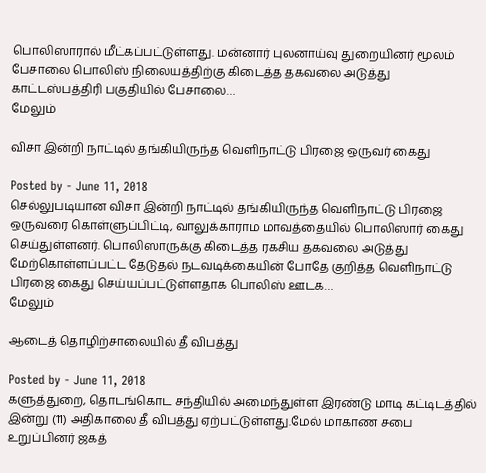பொலிஸாரால் மீட்கப்பட்டுள்ளது. மன்னார் புலனாய்வு துறையினர் மூலம் பேசாலை பொலிஸ் நிலையத்திற்கு கிடைத்த தகவலை அடுத்து காட்டஸ்பத்திரி பகுதியில் பேசாலை…
மேலும்

விசா இன்றி நாட்டில் தங்கியிருந்த வெளிநாட்டு பிரஜை ஒருவர் கைது

Posted by - June 11, 2018
செல்லுபடியான விசா இன்றி நாட்டில் தங்கியிருந்த வெளிநாட்டு பிரஜை ஒருவரை கொள்ளுப்பிட்டி, வாலுக்காராம மாவத்தையில் பொலிஸார் கைது செய்துள்ளனர். பொலிஸாருக்கு கிடைத்த ரகசிய தகவலை அடுத்து மேற்கொள்ளப்பட்ட தேடுதல் நடவடிக்கையின் போதே குறித்த வௌிநாட்டு பிரஜை கைது செய்யப்பட்டுள்ளதாக பொலிஸ் ஊடக…
மேலும்

ஆடைத் தொழிற்சாலையில் தீ விபத்து

Posted by - June 11, 2018
களுத்துறை, தொடங்கொட சந்தியில் அமைந்துள்ள இரண்டு மாடி கட்டிடத்தில் இன்று (11) அதிகாலை தீ விபத்து ஏற்பட்டுள்ளது.மேல் மாகாண சபை உறுப்பினர் ஜகத்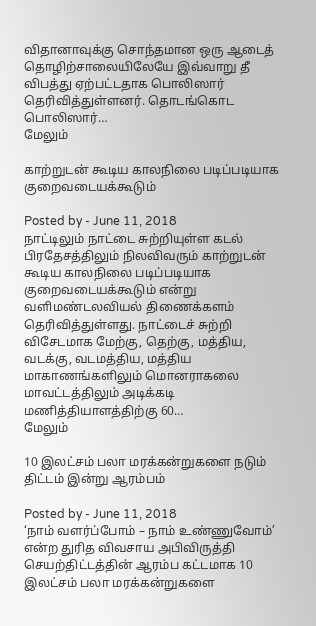விதானாவுக்கு சொந்தமான ஒரு ஆடைத் தொழிற்சாலையிலேயே இவ்வாறு தீ விபத்து ஏற்பட்டதாக பொலிஸார் தெரிவித்துள்ளனர். தொடங்கொட பொலிஸார்…
மேலும்

காற்றுடன் கூடிய காலநிலை படிப்படியாக குறைவடையக்கூடும்

Posted by - June 11, 2018
நாட்டிலும் நாட்டை சுற்றியுள்ள கடல் பிரதேசத்திலும் நிலவிவரும் காற்றுடன் கூடிய காலநிலை படிப்படியாக குறைவடையக்கூடும் என்று வளிமண்டலவியல் திணைக்களம் தெரிவித்துள்ளது. நாட்டைச் சுற்றி விசேடமாக மேற்கு, தெற்கு, மத்திய, வடக்கு, வடமத்திய, மத்திய மாகாணங்களிலும் மொனராகலை மாவட்டத்திலும் அடிக்கடி மணித்தியாளத்திற்கு 60…
மேலும்

10 இலட்சம் பலா மரக்கன்றுகளை நடும் திட்டம் இன்று ஆரம்பம்

Posted by - June 11, 2018
‘நாம் வளர்ப்போம் – நாம் உண்ணுவோம்’ என்ற துரித விவசாய அபிவிருத்தி செயற்திட்டத்தின் ஆரம்ப கட்டமாக 10 இலட்சம் பலா மரக்கன்றுகளை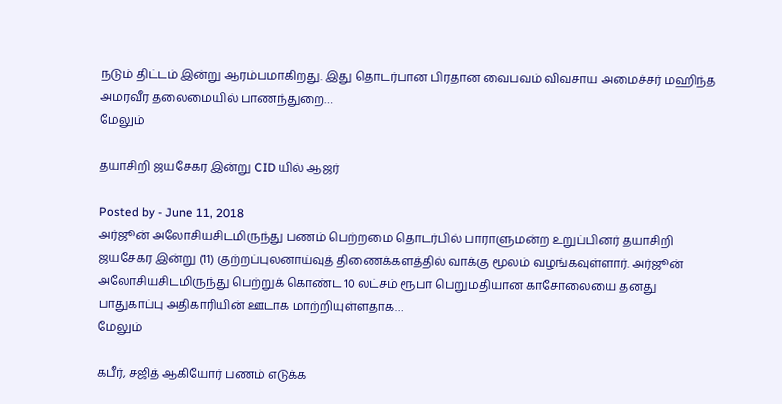நடும் திட்டம் இன்று ஆரம்பமாகிறது. இது தொடர்பான பிரதான வைபவம் விவசாய அமைச்சர் மஹிந்த அமரவீர தலைமையில் பாணந்துறை…
மேலும்

தயாசிறி ஜயசேகர இன்று CID யில் ஆஜர்

Posted by - June 11, 2018
அர்ஜூன் அலோசியசிடமிருந்து பணம் பெற்றமை தொடர்பில் பாராளுமன்ற உறுப்பினர் தயாசிறி ஜயசேகர இன்று (11) குற்றப்புலனாய்வுத் திணைக்களத்தில் வாக்கு மூலம் வழங்கவுள்ளார். அர்ஜூன் அலோசியசிடமிருந்து பெற்றுக் கொண்ட 10 லட்சம் ரூபா பெறுமதியான காசோலையை தனது பாதுகாப்பு அதிகாரியின் ஊடாக மாற்றியுள்ளதாக…
மேலும்

கபீர், சஜித் ஆகியோர் பணம் எடுக்க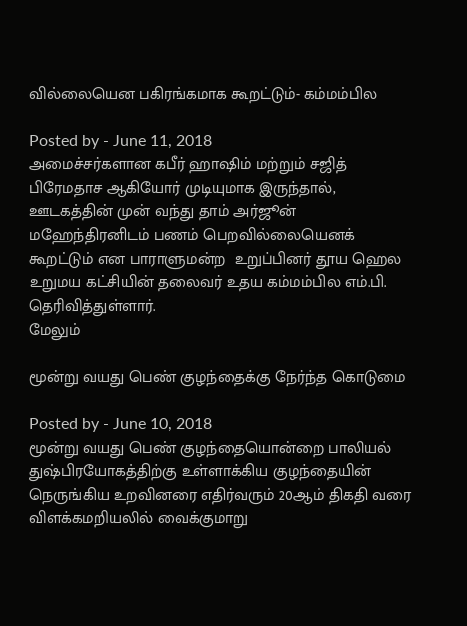வில்லையென பகிரங்கமாக கூறட்டும்- கம்மம்பில

Posted by - June 11, 2018
அமைச்சர்களான கபீர் ஹாஷிம் மற்றும் சஜித் பிரேமதாச ஆகியோர் முடியுமாக இருந்தால், ஊடகத்தின் முன் வந்து தாம் அர்ஜூன் மஹேந்திரனிடம் பணம் பெறவில்லையெனக் கூறட்டும் என பாராளுமன்ற  உறுப்பினர் தூய ஹெல உறுமய கட்சியின் தலைவர் உதய கம்மம்பில எம்.பி. தெரிவித்துள்ளார்.
மேலும்

மூன்று வயது பெண் குழந்தைக்கு நேர்ந்த கொடுமை

Posted by - June 10, 2018
மூன்று வயது பெண் குழந்தையொன்றை பாலியல் துஷ்பிரயோகத்திற்கு உள்ளாக்கிய குழந்தையின் நெருங்கிய உறவினரை எதிர்வரும் 20ஆம் திகதி வரை விளக்கமறியலில் வைக்குமாறு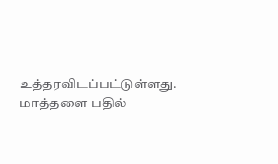உத்தரவிடப்பட்டுள்ளது. மாத்தளை பதில்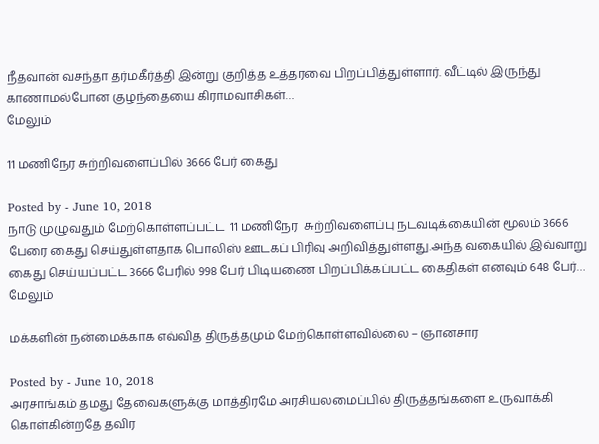நீதவான் வசந்தா தர்மகீர்த்தி இன்று குறித்த உத்தரவை பிறப்பித்துள்ளார். வீட்டில் இருந்து காணாமல்போன குழந்தையை கிராமவாசிகள்…
மேலும்

11 மணிநேர சுற்றிவளைப்பில் 3666 பேர் கைது

Posted by - June 10, 2018
நாடு முழுவதும் மேற்கொள்ளப்பட்ட  11 மணிநேர  சுற்றிவளைப்பு நடவடிக்கையின் மூலம் 3666 பேரை கைது செய்துள்ளதாக பொலிஸ் ஊடகப் பிரிவு அறிவித்துள்ளது.அந்த வகையில் இவ்வாறு கைது செய்யப்பட்ட 3666 பேரில் 998 பேர் பிடியணை பிறப்பிக்கப்பட்ட கைதிகள் எனவும் 648 பேர்…
மேலும்

மக்களின் நன்மைக்காக எவ்வித திருத்தமும் மேற்கொள்ளவில்லை – ஞானசார

Posted by - June 10, 2018
அரசாங்கம் தமது தேவைகளுக்கு மாத்திரமே அரசியலமைப்பில் திருத்தங்களை உருவாக்கி கொள்கின்றதே தவிர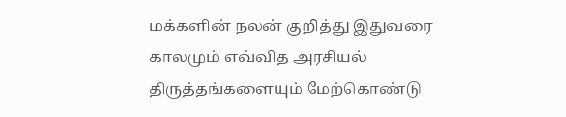மக்களின் நலன் குறித்து இதுவரை காலமும் எவ்வித அரசியல் திருத்தங்களையும் மேற்கொண்டு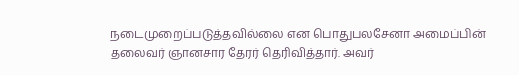நடைமுறைப்படுத்தவில்லை என பொதுபலசேனா அமைப்பின் தலைவர் ஞானசார தேரர் தெரிவித்தார். அவர்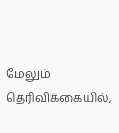மேலும் தெரிவிக்கையில்,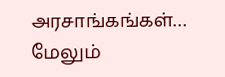அரசாங்கங்கள்…
மேலும்